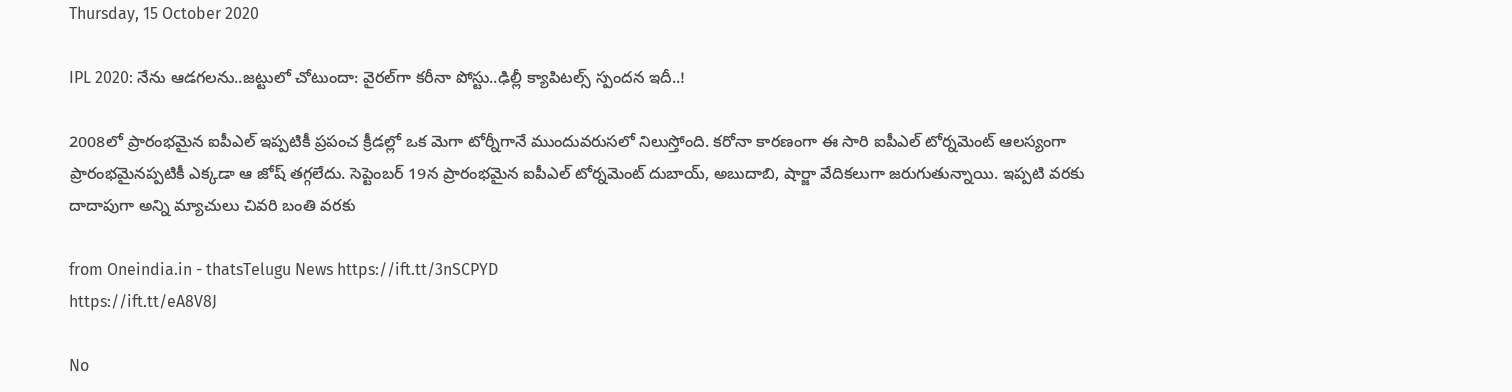Thursday, 15 October 2020

IPL 2020: నేను ఆడగలను..జట్టులో చోటుందా: వైరల్‌గా కరీనా పోస్టు..ఢిల్లీ క్యాపిటల్స్ స్పందన ఇదీ..!

2008లో ప్రారంభమైన ఐపీఎల్ ఇప్పటికీ ప్రపంచ క్రీడల్లో ఒక మెగా టోర్నీగానే ముందువరుసలో నిలుస్తోంది. కరోనా కారణంగా ఈ సారి ఐపీఎల్ టోర్నమెంట్ ఆలస్యంగా ప్రారంభమైనప్పటికీ ఎక్కడా ఆ జోష్ తగ్గలేదు. సెప్టెంబర్ 19న ప్రారంభమైన ఐపీఎల్ టోర్నమెంట్‌ దుబాయ్, అబుదాబి, షార్జా వేదికలుగా జరుగుతున్నాయి. ఇప్పటి వరకు దాదాపుగా అన్ని మ్యాచులు చివరి బంతి వరకు

from Oneindia.in - thatsTelugu News https://ift.tt/3nSCPYD
https://ift.tt/eA8V8J

No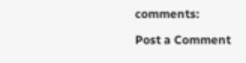comments:

Post a Comment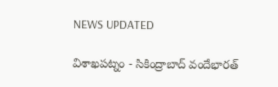NEWS UPDATED

విశాఖపట్నం - సికింద్రాబాద్ వందేభారత్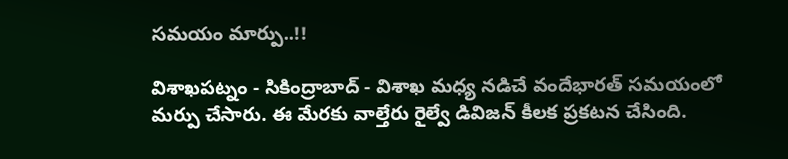సమయం మార్పు..!!

విశాఖపట్నం - సికింద్రాబాద్ - విశాఖ మధ్య నడిచే వందేభారత్ సమయంలో మర్పు చేసారు. ఈ మేరకు వాల్తేరు రైల్వే డివిజన్ కీలక ప్రకటన చేసింది.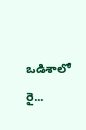ఒడిశాలో రై...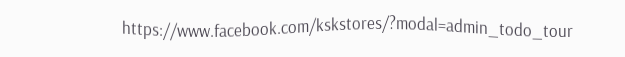https://www.facebook.com/kskstores/?modal=admin_todo_tour